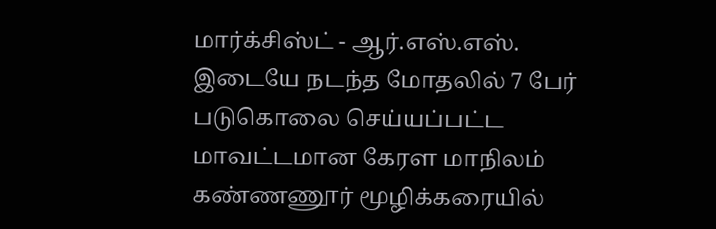மார்க்சிஸ்ட் - ஆர்.எஸ்.எஸ். இடையே நடந்த மோதலில் 7 பேர் படுகொலை செய்யப்பட்ட மாவட்டமான கேரள மாநிலம் கண்ணணூர் மூழிக்கரையில்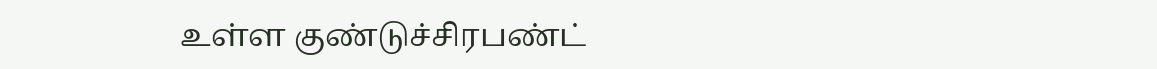உள்ள குண்டுச்சிரபண்ட்